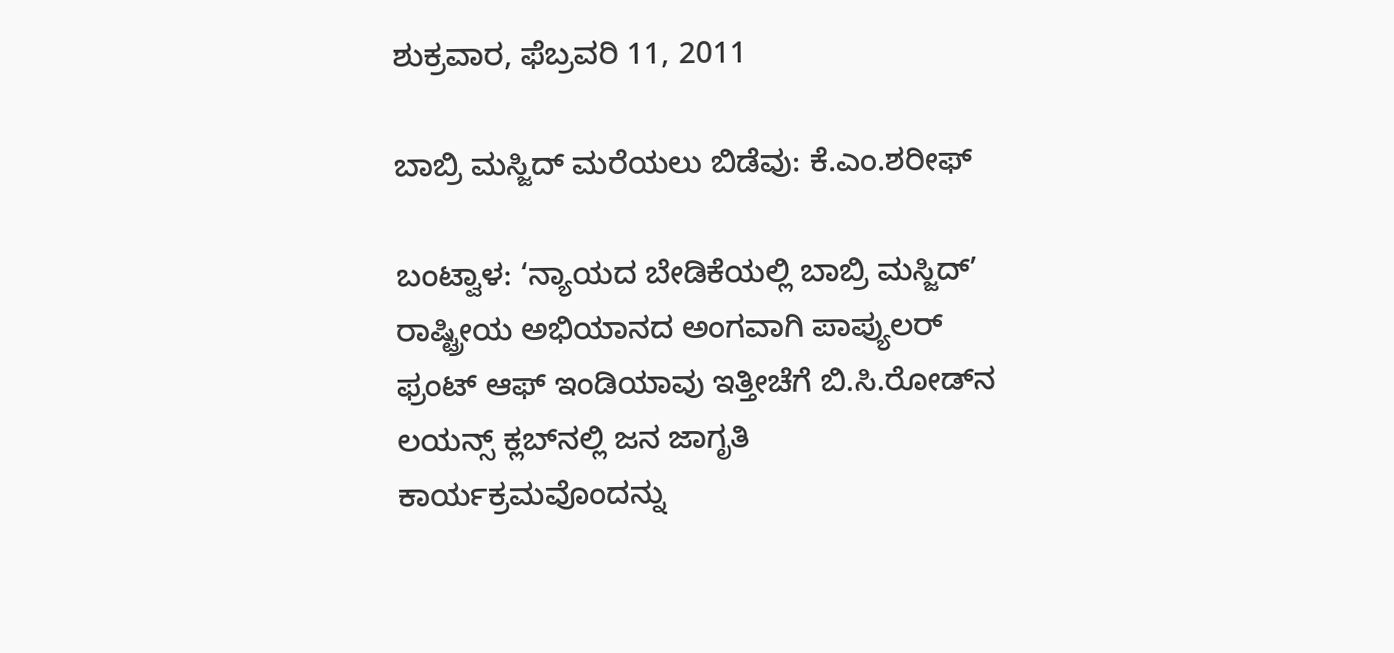ಶುಕ್ರವಾರ, ಫೆಬ್ರವರಿ 11, 2011

ಬಾಬ್ರಿ ಮಸ್ಜಿದ್ ಮರೆಯಲು ಬಿಡೆವು: ಕೆ.ಎಂ.ಶರೀಫ್

ಬಂಟ್ವಾಳ: ‘ನ್ಯಾಯದ ಬೇಡಿಕೆಯಲ್ಲಿ ಬಾಬ್ರಿ ಮಸ್ಜಿದ್’ ರಾಷ್ಟ್ರೀಯ ಅಭಿಯಾನದ ಅಂಗವಾಗಿ ಪಾಪ್ಯುಲರ್ ಫ್ರಂಟ್ ಆಫ್ ಇಂಡಿಯಾವು ಇತ್ತೀಚೆಗೆ ಬಿ.ಸಿ.ರೋಡ್‌ನ ಲಯನ್ಸ್ ಕ್ಲಬ್‌ನಲ್ಲಿ ಜನ ಜಾಗೃತಿ ಕಾರ್ಯಕ್ರಮವೊಂದನ್ನು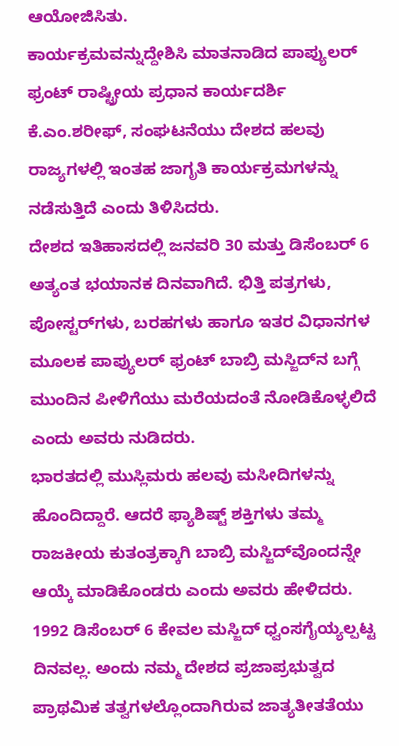ಆಯೋಜಿಸಿತು.
ಕಾರ್ಯಕ್ರಮವನ್ನುದ್ದೇಶಿಸಿ ಮಾತನಾಡಿದ ಪಾಪ್ಯುಲರ್ ಫ್ರಂಟ್ ರಾಷ್ಟ್ರೀಯ ಪ್ರಧಾನ ಕಾರ್ಯದರ್ಶಿ ಕೆ.ಎಂ.ಶರೀಫ್, ಸಂಘಟನೆಯು ದೇಶದ ಹಲವು ರಾಜ್ಯಗಳಲ್ಲಿ ಇಂತಹ ಜಾಗೃತಿ ಕಾರ್ಯಕ್ರಮಗಳನ್ನು ನಡೆಸುತ್ತಿದೆ ಎಂದು ತಿಳಿಸಿದರು.
ದೇಶದ ಇತಿಹಾಸದಲ್ಲಿ ಜನವರಿ 30 ಮತ್ತು ಡಿಸೆಂಬರ್ 6 ಅತ್ಯಂತ ಭಯಾನಕ ದಿನವಾಗಿದೆ. ಭಿತ್ತಿ ಪತ್ರಗಳು, ಪೋಸ್ಟರ್‌ಗಳು, ಬರಹಗಳು ಹಾಗೂ ಇತರ ವಿಧಾನಗಳ ಮೂಲಕ ಪಾಪ್ಯುಲರ್ ಫ್ರಂಟ್ ಬಾಬ್ರಿ ಮಸ್ಜಿದ್‌ನ ಬಗ್ಗೆ ಮುಂದಿನ ಪೀಳಿಗೆಯು ಮರೆಯದಂತೆ ನೋಡಿಕೊಳ್ಳಲಿದೆ ಎಂದು ಅವರು ನುಡಿದರು.
ಭಾರತದಲ್ಲಿ ಮುಸ್ಲಿಮರು ಹಲವು ಮಸೀದಿಗಳನ್ನು ಹೊಂದಿದ್ದಾರೆ. ಆದರೆ ಫ್ಯಾಶಿಷ್ಟ್ ಶಕ್ತಿಗಳು ತಮ್ಮ ರಾಜಕೀಯ ಕುತಂತ್ರಕ್ಕಾಗಿ ಬಾಬ್ರಿ ಮಸ್ಜಿದ್‌ವೊಂದನ್ನೇ ಆಯ್ಕೆ ಮಾಡಿಕೊಂಡರು ಎಂದು ಅವರು ಹೇಳಿದರು.
1992 ಡಿಸೆಂಬರ್ 6 ಕೇವಲ ಮಸ್ಜಿದ್ ಧ್ವಂಸಗೈಯ್ಯಲ್ಪಟ್ಟ ದಿನವಲ್ಲ. ಅಂದು ನಮ್ಮ ದೇಶದ ಪ್ರಜಾಪ್ರಭುತ್ವದ ಪ್ರಾಥಮಿಕ ತತ್ವಗಳಲ್ಲೊಂದಾಗಿರುವ ಜಾತ್ಯತೀತತೆಯು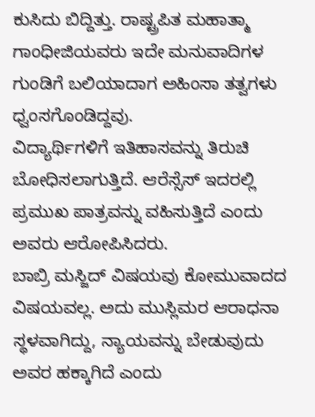ಕುಸಿದು ಬಿದ್ದಿತ್ತು. ರಾಷ್ಟ್ರಪಿತ ಮಹಾತ್ಮಾ ಗಾಂಧೀಜಿಯವರು ಇದೇ ಮನುವಾದಿಗಳ ಗುಂಡಿಗೆ ಬಲಿಯಾದಾಗ ಅಹಿಂಸಾ ತತ್ವಗಳು ಧ್ವಂಸಗೊಂಡಿದ್ದವು.
ವಿದ್ಯಾರ್ಥಿಗಳಿಗೆ ಇತಿಹಾಸವನ್ನು ತಿರುಚಿ ಬೋಧಿಸಲಾಗುತ್ತಿದೆ. ಆರೆಸ್ಸೆಸ್ ಇದರಲ್ಲಿ ಪ್ರಮುಖ ಪಾತ್ರವನ್ನು ವಹಿಸುತ್ತಿದೆ ಎಂದು ಅವರು ಆರೋಪಿಸಿದರು.
ಬಾಬ್ರಿ ಮಸ್ಜಿದ್ ವಿಷಯವು ಕೋಮುವಾದದ ವಿಷಯವಲ್ಲ. ಅದು ಮುಸ್ಲಿಮರ ಆರಾಧನಾ ಸ್ಥಳವಾಗಿದ್ದು, ನ್ಯಾಯವನ್ನು ಬೇಡುವುದು ಅವರ ಹಕ್ಕಾಗಿದೆ ಎಂದು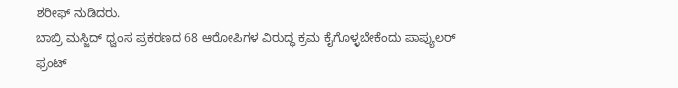ಶರೀಫ್ ನುಡಿದರು.
ಬಾಬ್ರಿ ಮಸ್ಜಿದ್ ಧ್ವಂಸ ಪ್ರಕರಣದ 68 ಆರೋಪಿಗಳ ವಿರುದ್ಧ ಕ್ರಮ ಕೈಗೊಳ್ಳಬೇಕೆಂದು ಪಾಪ್ಯುಲರ್ ಫ್ರಂಟ್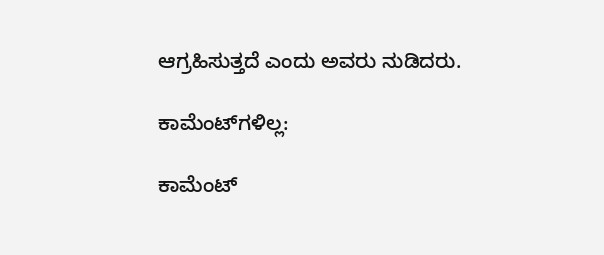ಆಗ್ರಹಿಸುತ್ತದೆ ಎಂದು ಅವರು ನುಡಿದರು.

ಕಾಮೆಂಟ್‌ಗಳಿಲ್ಲ:

ಕಾಮೆಂಟ್‌‌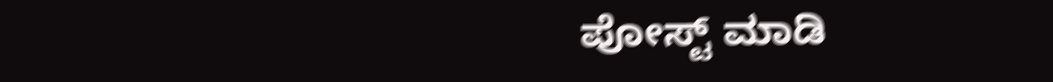ಪೋಸ್ಟ್‌ ಮಾಡಿ